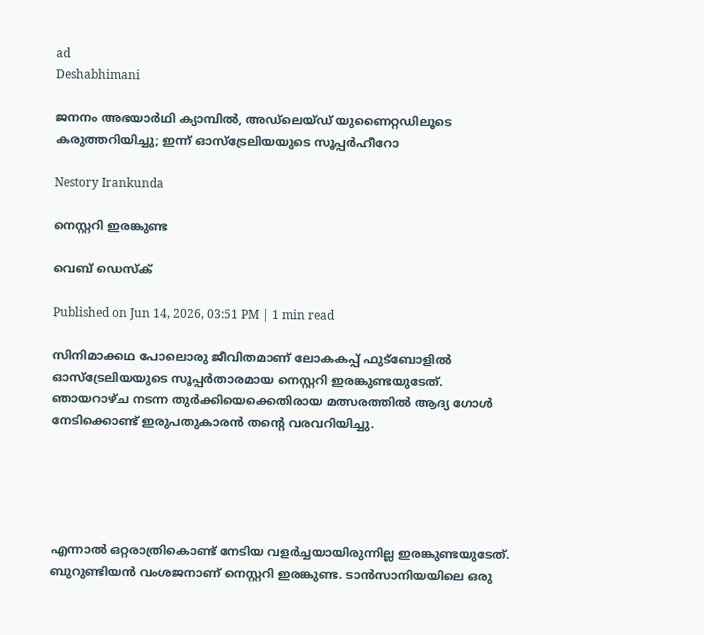ad
Deshabhimani

ജനനം അഭയാർഥി ക്യാമ്പിൽ, അഡ്‌ലെയ്ഡ് യുണൈറ്റഡിലൂടെ കരുത്തറിയിച്ചു; ഇന്ന് ഓസ്‌ട്രേലിയയുടെ സൂപ്പർഹീറോ

Nestory Irankunda

നെസ്റ്ററി ഇരങ്കുണ്ട

വെബ് ഡെസ്ക്

Published on Jun 14, 2026, 03:51 PM | 1 min read

സിനിമാക്കഥ പോലൊരു ജീവിതമാണ് ലോകകപ്പ് ഫുട്ബോളിൽ ഓസ്‌ട്രേലിയയുടെ സൂപ്പർതാരമായ നെസ്റ്ററി ഇരങ്കുണ്ടയുടേത്. ഞായറാഴ്ച നടന്ന തുർക്കിയെക്കെതിരായ മത്സരത്തിൽ ആദ്യ ഗോൾ നേടിക്കൊണ്ട് ഇരുപതുകാരൻ തന്റെ വരവറിയിച്ചു.





എന്നാൽ ഒറ്റരാത്രികൊണ്ട് നേടിയ വളർച്ചയായിരുന്നില്ല ഇരങ്കുണ്ടയുടേത്. ബുറുണ്ടിയൻ വംശജനാണ് നെസ്റ്ററി ഇരങ്കുണ്ട. ടാൻസാനിയയിലെ ഒരു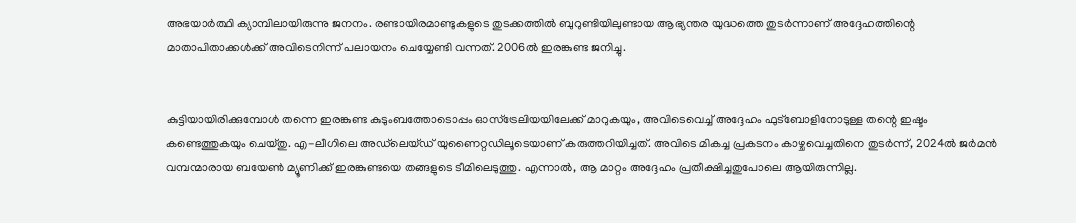അഭയാർത്ഥി ക്യാമ്പിലായിരുന്നു ജനനം. രണ്ടായിരമാണ്ടുകളുടെ തുടക്കത്തിൽ ബുറുണ്ടിയിലുണ്ടായ ആഭ്യന്തര യുദ്ധത്തെ തുടർന്നാണ് അദ്ദേഹത്തിന്റെ മാതാപിതാക്കൾക്ക് അവിടെനിന്ന് പലായനം ചെയ്യേണ്ടി വന്നത്. 2006ൽ ഇരങ്കുണ്ട ജനിച്ചു.


കുട്ടിയായിരിക്കുമ്പോൾ തന്നെ ഇരങ്കുണ്ട കുടുംബത്തോടൊപ്പം ഓസ്‌ട്രേലിയയിലേക്ക് മാറുകയും, അവിടെവെച്ച് അദ്ദേഹം ഫുട്ബോളിനോടുള്ള തന്റെ ഇഷ്ടം കണ്ടെത്തുകയും ചെയ്തു. എ-ലീഗിലെ അഡ്‌ലെയ്ഡ് യുണൈറ്റഡിലൂടെയാണ് കരുത്തറിയിച്ചത്. അവിടെ മികച്ച പ്രകടനം കാഴ്ചവെച്ചതിനെ തുടർന്ന്, 2024ൽ ജർമൻ വമ്പന്മാരായ ബയേൺ മ്യൂണിക്ക് ഇരങ്കുണ്ടയെ തങ്ങളുടെ ടീമിലെടുത്തു. എന്നാൽ, ആ മാറ്റം അദ്ദേഹം പ്രതീക്ഷിച്ചതുപോലെ ആയിരുന്നില്ല.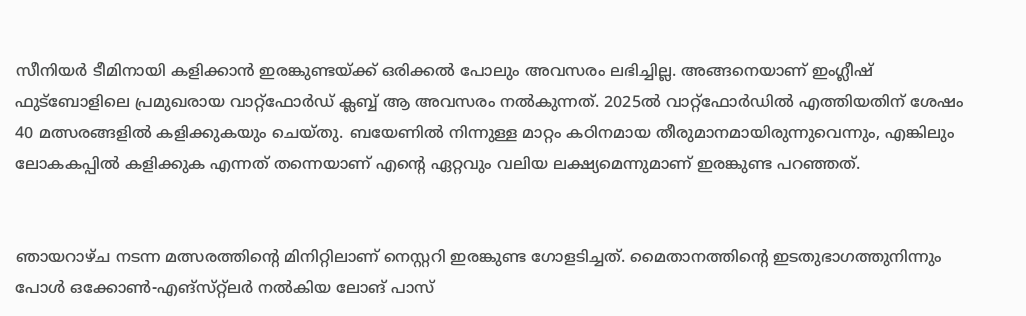സീനിയർ ടീമിനായി കളിക്കാൻ ഇരങ്കുണ്ടയ്ക്ക് ഒരിക്കൽ പോലും അവസരം ലഭിച്ചില്ല. അങ്ങനെയാണ് ഇംഗ്ലീഷ് ഫുട്ബോളിലെ പ്രമുഖരായ വാറ്റ്‌ഫോർഡ് ക്ലബ്ബ് ആ അവസരം നൽകുന്നത്. 2025ൽ വാറ്റ്‌ഫോർഡിൽ എത്തിയതിന് ശേഷം 40 മത്സരങ്ങളിൽ കളിക്കുകയും ചെയ്തു. ബയേണിൽ നിന്നുള്ള മാറ്റം കഠിനമായ തീരുമാനമായിരുന്നുവെന്നും, എങ്കിലും ലോകകപ്പിൽ കളിക്കുക എന്നത് തന്നെയാണ് എന്റെ ഏറ്റവും വലിയ ലക്ഷ്യമെന്നുമാണ് ഇരങ്കുണ്ട പറഞ്ഞത്.


ഞായറാഴ്ച നടന്ന മത്സരത്തിന്റെ മിനിറ്റിലാണ് നെസ്റ്ററി ഇരങ്കുണ്ട ഗോളടിച്ചത്. മൈതാനത്തിന്റെ ഇടതുഭാഗത്തുനിന്നും പോൾ ഒക്കോൺ-എങ്‌സ്‌റ്റ്‌ലർ നൽകിയ ലോങ് പാസ്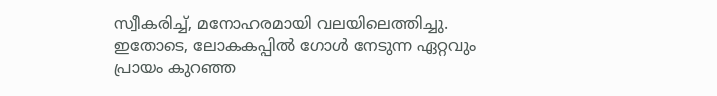സ്വീകരിച്ച്, മനോഹരമായി വലയിലെത്തിച്ചു. ഇതോടെ, ലോകകപ്പിൽ ഗോൾ നേടുന്ന ഏറ്റവും പ്രായം കുറഞ്ഞ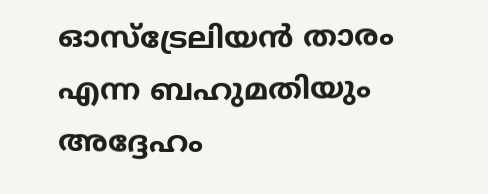ഓസ്‌ട്രേലിയൻ താരം എന്ന ബഹുമതിയും അദ്ദേഹം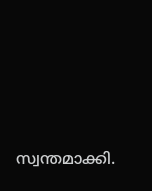സ്വന്തമാക്കി.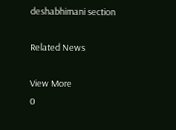deshabhimani section

Related News

View More
0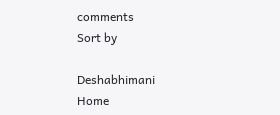comments
Sort by

Deshabhimani
Home